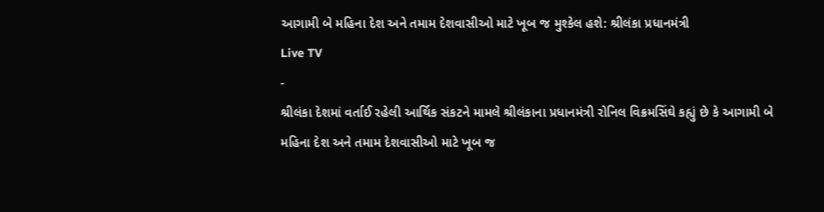આગામી બે મહિના દેશ અને તમામ દેશવાસીઓ માટે ખૂબ જ મુશ્કેલ હશે: શ્રીલંકા પ્રધાનમંત્રી
Live TV
-
શ્રીલંકા દેશમાં વર્તાઈ રહેલી આર્થિક સંકટને મામલે શ્રીલંકાના પ્રધાનમંત્રી રોનિલ વિક્રમસિંઘે કહ્યું છે કે આગામી બે મહિના દેશ અને તમામ દેશવાસીઓ માટે ખૂબ જ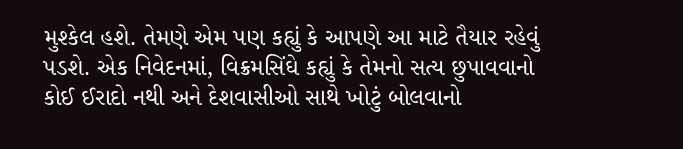મુશ્કેલ હશે. તેમણે એમ પણ કહ્યું કે આપણે આ માટે તૈયાર રહેવું પડશે. એક નિવેદનમાં, વિક્રમસિંઘે કહ્યું કે તેમનો સત્ય છુપાવવાનો કોઈ ઈરાદો નથી અને દેશવાસીઓ સાથે ખોટું બોલવાનો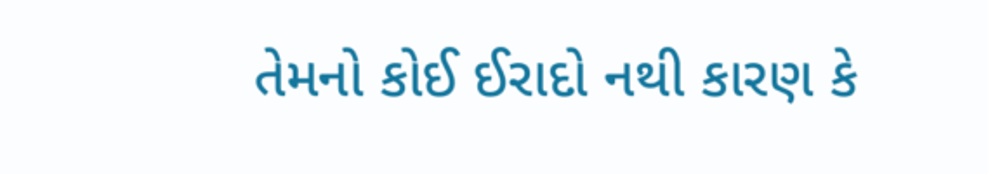તેમનો કોઈ ઈરાદો નથી કારણ કે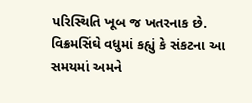પરિસ્થિતિ ખૂબ જ ખતરનાક છે.
વિક્રમસિંઘે વધુમાં કહ્યું કે સંકટના આ સમયમાં અમને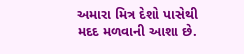અમારા મિત્ર દેશો પાસેથી મદદ મળવાની આશા છે.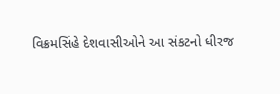વિક્રમસિંહે દેશવાસીઓને આ સંકટનો ધીરજ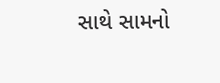સાથે સામનો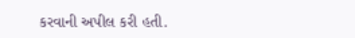કરવાની અપીલ કરી હતી.